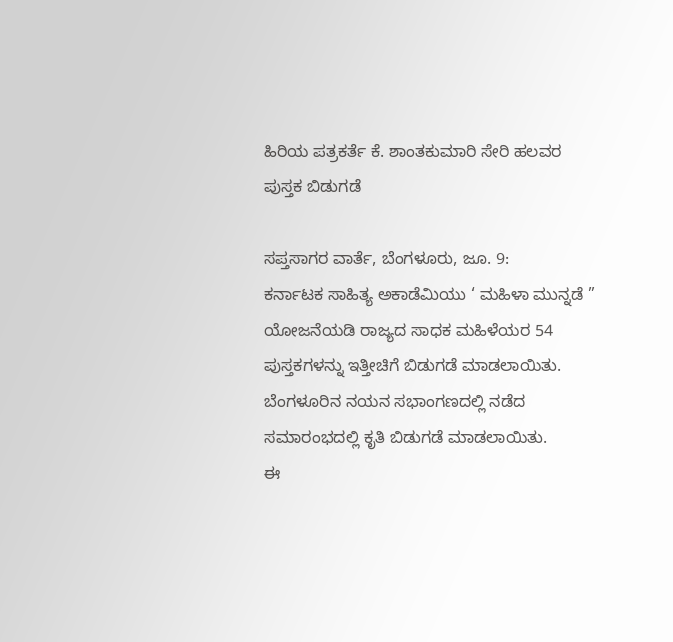ಹಿರಿಯ ಪತ್ರಕರ್ತೆ ಕೆ. ಶಾಂತಕುಮಾರಿ ಸೇರಿ ಹಲವರ ಪುಸ್ತಕ ಬಿಡುಗಡೆ

ಸಪ್ತಸಾಗರ ವಾರ್ತೆ, ಬೆಂಗಳೂರು, ಜೂ. 9:
ಕರ್ನಾಟಕ ಸಾಹಿತ್ಯ ಅಕಾಡೆಮಿಯು ‘ ಮಹಿಳಾ ಮುನ್ನಡೆ ” ಯೋಜನೆಯಡಿ ರಾಜ್ಯದ ಸಾಧಕ ಮಹಿಳೆಯರ 54 ಪುಸ್ತಕಗಳನ್ನು ಇತ್ತೀಚಿಗೆ ಬಿಡುಗಡೆ ಮಾಡಲಾಯಿತು.
ಬೆಂಗಳೂರಿನ ನಯನ ಸಭಾಂಗಣದಲ್ಲಿ ನಡೆದ ಸಮಾರಂಭದಲ್ಲಿ ಕೃತಿ ಬಿಡುಗಡೆ ಮಾಡಲಾಯಿತು.
ಈ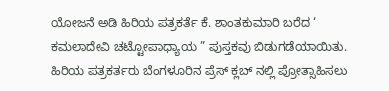ಯೋಜನೆ ಅಡಿ ಹಿರಿಯ ಪತ್ರಕರ್ತೆ ಕೆ. ಶಾಂತಕುಮಾರಿ ಬರೆದ ‘ ಕಮಲಾದೇವಿ ಚಟ್ಟೋಪಾಧ್ಯಾಯ ” ಪುಸ್ತಕವು ಬಿಡುಗಡೆಯಾಯಿತು. ಹಿರಿಯ ಪತ್ರಕರ್ತರು ಬೆಂಗಳೂರಿನ ಪ್ರೆಸ್ ಕ್ಲಬ್ ನಲ್ಲಿ ಪ್ರೋತ್ಸಾಹಿಸಲು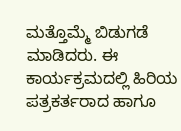ಮತ್ತೊಮ್ಮೆ ಬಿಡುಗಡೆ ಮಾಡಿದರು. ಈ ಕಾರ್ಯಕ್ರಮದಲ್ಲಿ ಹಿರಿಯ ಪತ್ರಕರ್ತರಾದ ಹಾಗೂ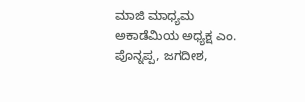ಮಾಜಿ ಮಾಧ್ಯಮ ಅಕಾಡೆಮಿಯ ಅಧ್ಯಕ್ಷ ಎಂ. ಪೊನ್ನಪ್ಪ, ಜಗದೀಶ,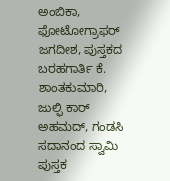ಅಂಬಿಕಾ, ಫೋಟೋಗ್ರಾಫರ್ ಜಗದೀಶ, ಪುಸ್ತಕದ ಬರಹಗಾರ್ತಿ ಕೆ. ಶಾಂತಕುಮಾರಿ, ಜುಲ್ಫಿ ಕಾರ್ ಅಹಮದ್, ಗಂಡಸಿ ಸದಾನಂದ ಸ್ವಾಮಿ ಪುಸ್ತಕ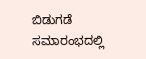ಬಿಡುಗಡೆ ಸಮಾರಂಭದಲ್ಲಿ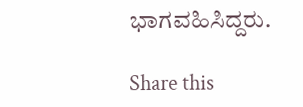ಭಾಗವಹಿಸಿದ್ದರು.

Share this